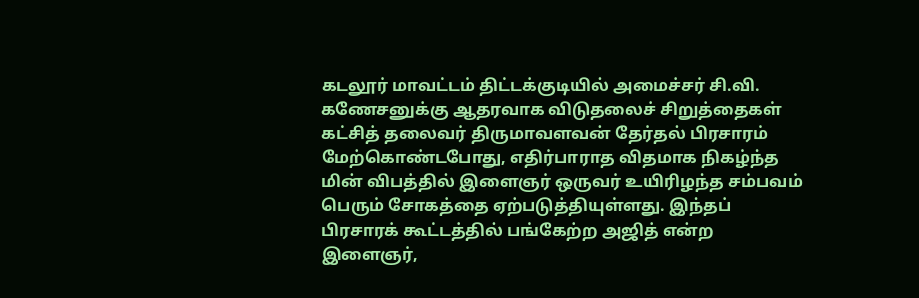கடலூர் மாவட்டம் திட்டக்குடியில் அமைச்சர் சி.வி. கணேசனுக்கு ஆதரவாக விடுதலைச் சிறுத்தைகள் கட்சித் தலைவர் திருமாவளவன் தேர்தல் பிரசாரம் மேற்கொண்டபோது, எதிர்பாராத விதமாக நிகழ்ந்த மின் விபத்தில் இளைஞர் ஒருவர் உயிரிழந்த சம்பவம் பெரும் சோகத்தை ஏற்படுத்தியுள்ளது. இந்தப் பிரசாரக் கூட்டத்தில் பங்கேற்ற அஜித் என்ற இளைஞர்,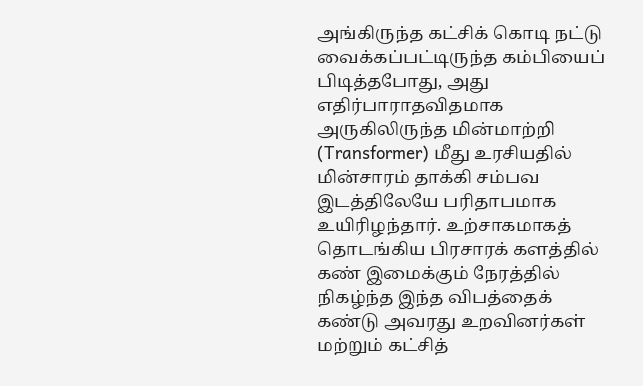அங்கிருந்த கட்சிக் கொடி நட்டு வைக்கப்பட்டிருந்த கம்பியைப் பிடித்தபோது, அது எதிர்பாராதவிதமாக அருகிலிருந்த மின்மாற்றி (Transformer) மீது உரசியதில் மின்சாரம் தாக்கி சம்பவ இடத்திலேயே பரிதாபமாக உயிரிழந்தார். உற்சாகமாகத் தொடங்கிய பிரசாரக் களத்தில் கண் இமைக்கும் நேரத்தில் நிகழ்ந்த இந்த விபத்தைக் கண்டு அவரது உறவினர்கள் மற்றும் கட்சித்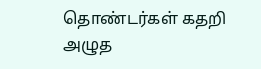தொண்டர்கள் கதறி அழுத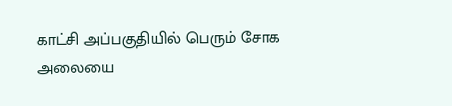காட்சி அப்பகுதியில் பெரும் சோக அலையை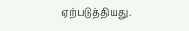ஏற்படுத்தியது.